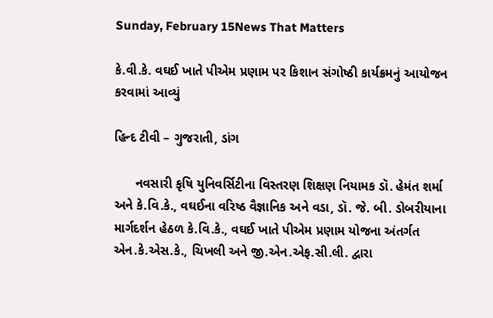Sunday, February 15News That Matters

કે.વી.કે. વઘઈ ખાતે પીએમ પ્રણામ પર કિશાન સંગોષ્ઠી કાર્યક્રમનું આયોજન કરવામાં આવ્યું

હિન્દ ટીવી – ગુજરાતી, ડાંગ

      નવસારી કૃષિ યુનિવર્સિટીના વિસ્તરણ શિક્ષણ નિયામક ડૉ. હેમંત શર્મા અને કે.વિ.કે., વઘઈના વરિષ્ઠ વૈજ્ઞાનિક અને વડા, ડૉ. જે. બી. ડોબરીયાના માર્ગદર્શન હેઠળ કે.વિ.કે., વઘઈ ખાતે પીએમ પ્રણામ યોજના અંતર્ગત એન.કે.એસ.કે., ચિખલી અને જી.એન.એફ.સી.લી. દ્વારા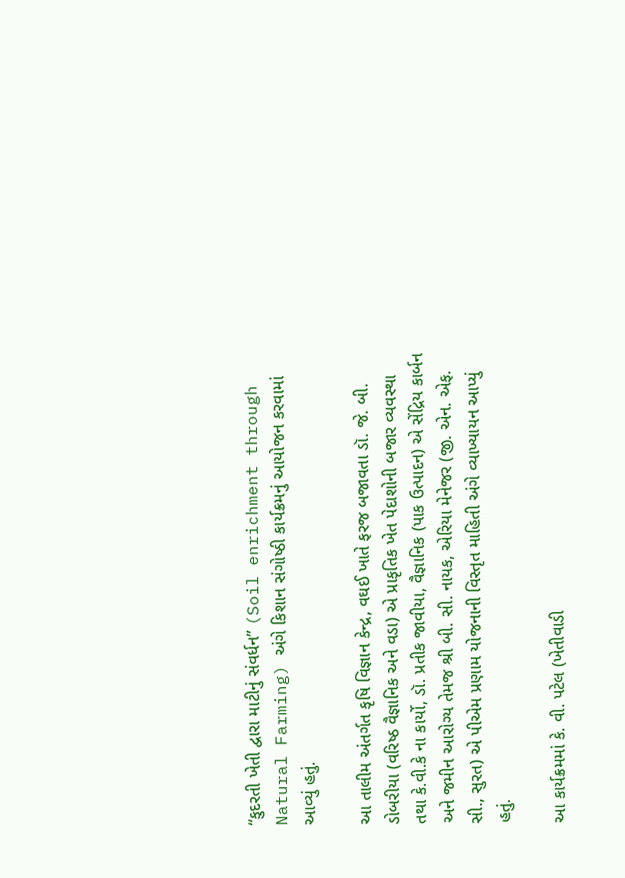“કુદરતી ખેતી દ્વારા માટીનું સંવર્ધન” (Soil enrichment through Natural Farming) અંગે કિશાન સંગોષ્ઠી કાર્યક્રમનું આયોજન કરવામાં આવ્યું હતું.

આ તાલીમ અંતર્ગત કૃષિ વિજ્ઞાન કેન્દ્ર, વઘઈ ખાતે ફરજ બજાવતા ડૉ. જે. બી. ડોબરીયા (વરિષ્ઠ વૈજ્ઞાનિક અને વડા) એ પ્રાકૃતિક ખેત પેદાશોની બજાર વ્યવસ્થા તથા કે.વી.કે ના કાર્યો, ડૉ. પ્રતીક જાવીયા, વૈજ્ઞાનિક (પાક ઉત્પાદન) એ સેંદ્રિય કાર્બન અને જમીન આરોગ્ય તેમજ શ્રી બી. સી. નાયક, એરિયા મેનેજર (જી. એન. એફ. સી., સુરત) એ પીએમ પ્રણામ યોજનાની વિસ્તૃત માહિતી અંગે વ્યાખ્યાયન આપ્યું હતું.

આ કાર્યક્રમમાં કે. વી. પટેલ (ખેતીવાડી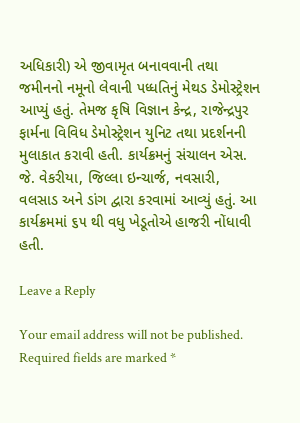અધિકારી) એ જીવામૃત બનાવવાની તથા જમીનનો નમૂનો લેવાની પધ્ધતિનું મેથડ ડેમોસ્ટ્રેશન આપ્યું હતું. તેમજ કૃષિ વિજ્ઞાન કેન્દ્ર, રાજેન્દ્રપુર ફાર્મના વિવિધ ડેમોસ્ટ્રેશન યુનિટ તથા પ્રદર્શનની મુલાકાત કરાવી હતી. કાર્યક્રમનું સંચાલન એસ. જે. વેકરીયા, જિલ્લા ઇન્ચાર્જ, નવસારી, વલસાડ અને ડાંગ દ્વારા કરવામાં આવ્યું હતું. આ કાર્યક્રમમાં ૬૫ થી વધુ ખેડૂતોએ હાજરી નોંધાવી હતી.

Leave a Reply

Your email address will not be published. Required fields are marked *